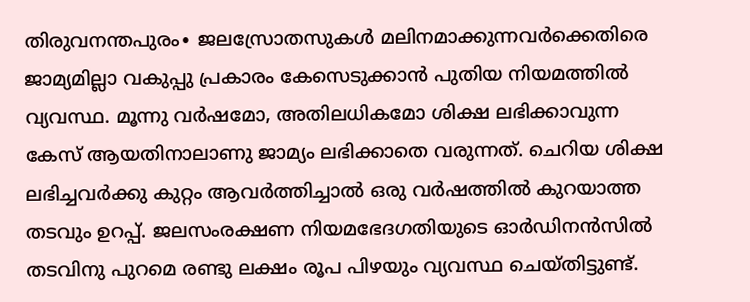തിരുവനന്തപുരം∙ ജലസ്രോതസുകൾ മലിനമാക്കുന്നവർക്കെതിരെ ജാമ്യമില്ലാ വകുപ്പു പ്രകാരം കേസെടുക്കാൻ പുതിയ നിയമത്തിൽ വ്യവസ്ഥ. മൂന്നു വർഷമോ, അതിലധികമോ ശിക്ഷ ലഭിക്കാവുന്ന കേസ് ആയതിനാലാണു ജാമ്യം ലഭിക്കാതെ വരുന്നത്. ചെറിയ ശിക്ഷ ലഭിച്ചവർക്കു കുറ്റം ആവർത്തിച്ചാൽ ഒരു വർഷത്തിൽ കുറയാത്ത തടവും ഉറപ്പ്. ജലസംരക്ഷണ നിയമഭേദഗതിയുടെ ഓർഡിനൻസിൽ തടവിനു പുറമെ രണ്ടു ലക്ഷം രൂപ പിഴയും വ്യവസ്ഥ ചെയ്തിട്ടുണ്ട്.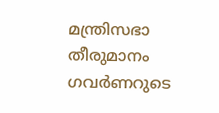മന്ത്രിസഭാ തീരുമാനം ഗവർണറുടെ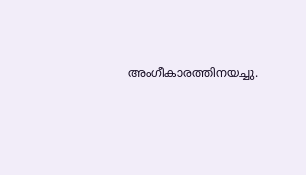അംഗീകാരത്തിനയച്ചു.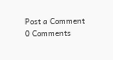Post a Comment
0 Comments